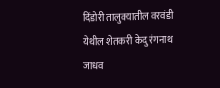दिंडोरी तालुक्यातील वरवंडी येथील शेतकरी केदु रंगनाथ जाधव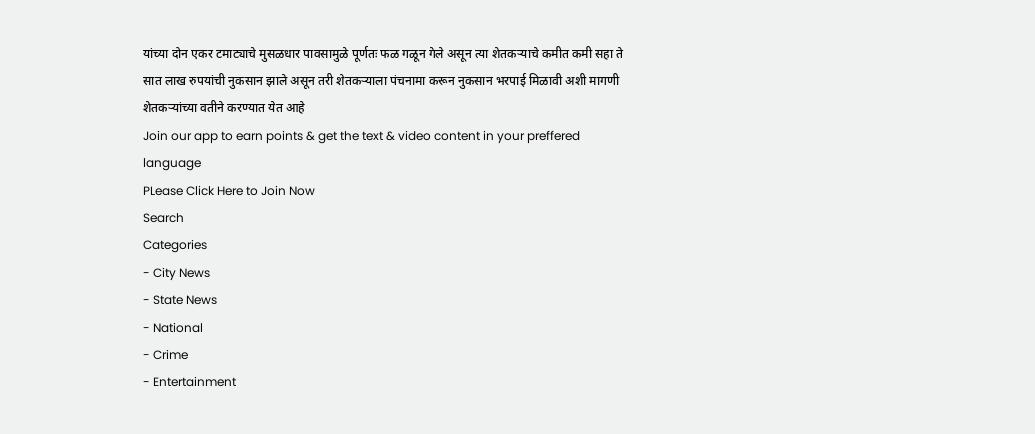यांच्या दोन एकर टमाट्याचे मुसळधार पावसामुळे पूर्णतः फळ गळून गेले असून त्या शेतकऱ्याचे कमीत कमी सहा ते सात लाख रुपयांची नुकसान झाले असून तरी शेतकऱ्याला पंचनामा करून नुकसान भरपाई मिळावी अशी मागणी शेतकऱ्यांच्या वतीने करण्यात येत आहे
Join our app to earn points & get the text & video content in your preffered language
PLease Click Here to Join Now
Search
Categories
- City News
- State News
- National
- Crime
- Entertainment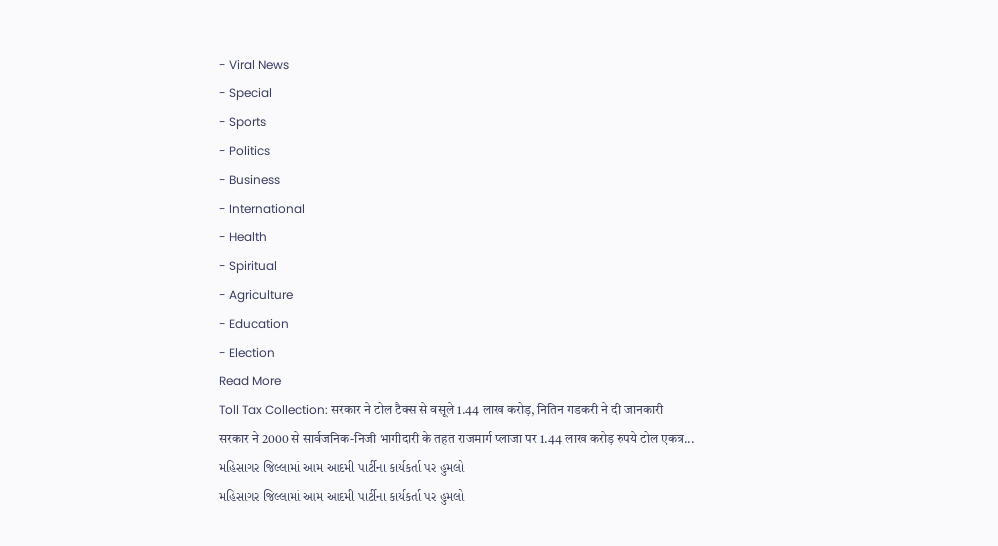- Viral News
- Special
- Sports
- Politics
- Business
- International
- Health
- Spiritual
- Agriculture
- Education
- Election
Read More
Toll Tax Collection: सरकार ने टोल टैक्स से वसूले 1.44 लाख करोड़, नितिन गडकरी ने दी जानकारी
सरकार ने 2000 से सार्वजनिक-निजी भागीदारी के तहत राजमार्ग प्लाजा पर 1.44 लाख करोड़ रुपये टोल एकत्र...
મહિસાગર જિલ્લામાં આમ આદમી પાર્ટીના કાર્યકર્તા પર હુમલો
મહિસાગર જિલ્લામાં આમ આદમી પાર્ટીના કાર્યકર્તા પર હુમલો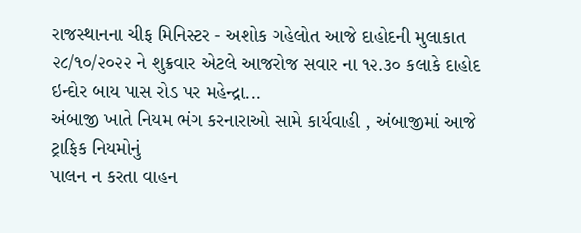રાજસ્થાનના ચીફ મિનિસ્ટર - અશોક ગહેલોત આજે દાહોદની મુલાકાત
૨૮/૧૦/૨૦૨૨ ને શુક્રવાર એટલે આજરોજ સવાર ના ૧૨.૩૦ કલાકે દાહોદ ઇન્દોર બાય પાસ રોડ પર મહેન્દ્રા...
અંબાજી ખાતે નિયમ ભંગ કરનારાઓ સામે કાર્યવાહી , અંબાજીમાં આજે ટ્રાફિક નિયમોનું
પાલન ન કરતા વાહન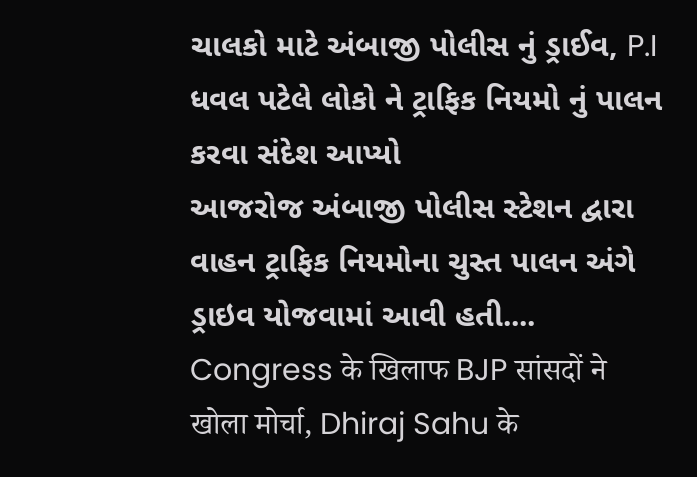ચાલકો માટે અંબાજી પોલીસ નું ડ્રાઈવ, P.I ધવલ પટેલે લોકો ને ટ્રાફિક નિયમો નું પાલન કરવા સંદેશ આપ્યો
આજરોજ અંબાજી પોલીસ સ્ટેશન દ્વારા વાહન ટ્રાફિક નિયમોના ચુસ્ત પાલન અંગે ડ્રાઇવ યોજવામાં આવી હતી....
Congress के खिलाफ BJP सांसदों ने खोला मोर्चा, Dhiraj Sahu के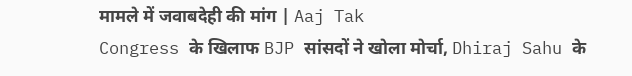मामले में जवाबदेही की मांग | Aaj Tak
Congress के खिलाफ BJP सांसदों ने खोला मोर्चा, Dhiraj Sahu के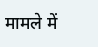मामले में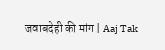जवाबदेही की मांग | Aaj Tak